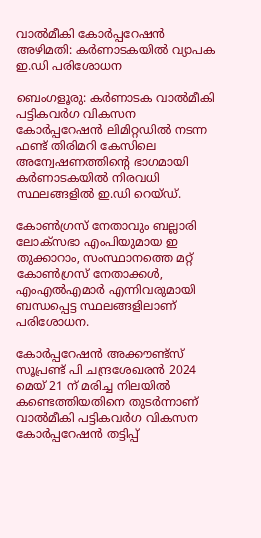വാൽമീകി കോർപ്പറേഷൻ അഴിമതി: കർണാടകയിൽ വ്യാപക ഇ.ഡി പരിശോധന

ബെംഗളൂരു: കർണാടക വാൽമീകി പട്ടികവർഗ വികസന കോർപ്പറേഷൻ ലിമിറ്റഡിൽ നടന്ന ഫണ്ട് തിരിമറി കേസിലെ അന്വേഷണത്തിന്റെ ഭാഗമായി കർണാടകയിൽ നിരവധി സ്ഥലങ്ങളിൽ ഇ.ഡി റെയ്ഡ്.

കോൺഗ്രസ് നേതാവും ബല്ലാരി ലോക്‌സഭാ എംപിയുമായ ഇ തുക്കാറാം, സംസ്ഥാനത്തെ മറ്റ് കോൺഗ്രസ് നേതാക്കൾ, എംഎൽഎമാർ എന്നിവരുമായി ബന്ധപ്പെട്ട സ്ഥലങ്ങളിലാണ് പരിശോധന.

കോർപ്പറേഷൻ അക്കൗണ്ട്സ് സൂപ്രണ്ട് പി ചന്ദ്രശേഖരൻ 2024 മെയ് 21 ന് മരിച്ച നിലയിൽ കണ്ടെത്തിയതിനെ തുടർന്നാണ്  വാൽമീകി പട്ടികവർഗ വികസന കോർപ്പറേഷൻ തട്ടിപ്പ്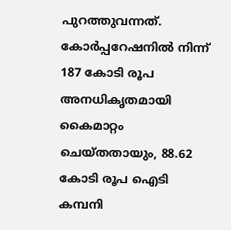പുറത്തുവന്നത്. കോർപ്പറേഷനിൽ നിന്ന് 187 കോടി രൂപ അനധികൃതമായി കൈമാറ്റം ചെയ്തതായും, 88.62 കോടി രൂപ ഐടി കമ്പനി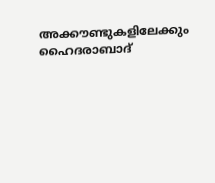അക്കൗണ്ടുകളിലേക്കും ഹൈദരാബാദ്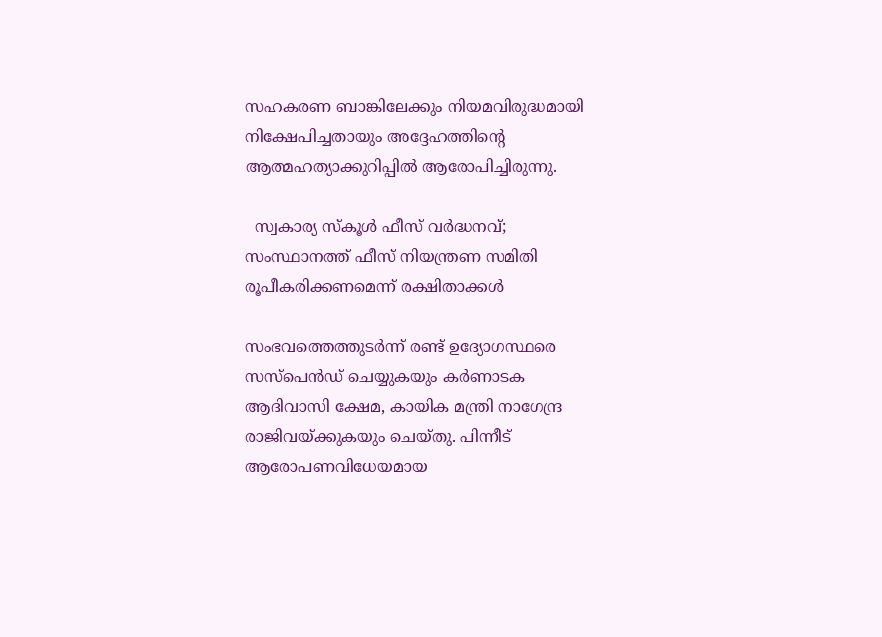സഹകരണ ബാങ്കിലേക്കും നിയമവിരുദ്ധമായി നിക്ഷേപിച്ചതായും അദ്ദേഹത്തിന്റെ ആത്മഹത്യാക്കുറിപ്പിൽ ആരോപിച്ചിരുന്നു.

  സ്വകാര്യ സ്കൂൾ ഫീസ് വർദ്ധനവ്; സംസ്ഥാനത്ത് ഫീസ് നിയന്ത്രണ സമിതി രൂപീകരിക്കണമെന്ന് രക്ഷിതാക്കൾ

സംഭവത്തെത്തുടർന്ന് രണ്ട് ഉദ്യോഗസ്ഥരെ സസ്‌പെൻഡ് ചെയ്യുകയും കർണാടക ആദിവാസി ക്ഷേമ, കായിക മന്ത്രി നാഗേന്ദ്ര രാജിവയ്ക്കുകയും ചെയ്തു. പിന്നീട് ആരോപണവിധേയമായ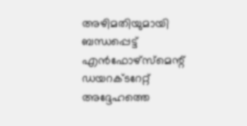അഴിമതിയുമായി ബന്ധപ്പെട്ട് എൻഫോഴ്‌സ്‌മെന്റ് ഡയറക്ടറേറ്റ് അദ്ദേഹത്തെ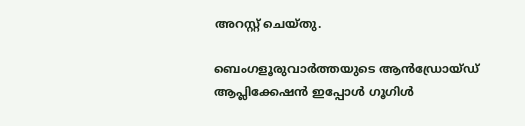അറസ്റ്റ് ചെയ്തു.

ബെംഗളൂരുവാർത്തയുടെ ആൻഡ്രോയ്ഡ് ആപ്ലിക്കേഷൻ ഇപ്പോൾ ഗൂഗിൾ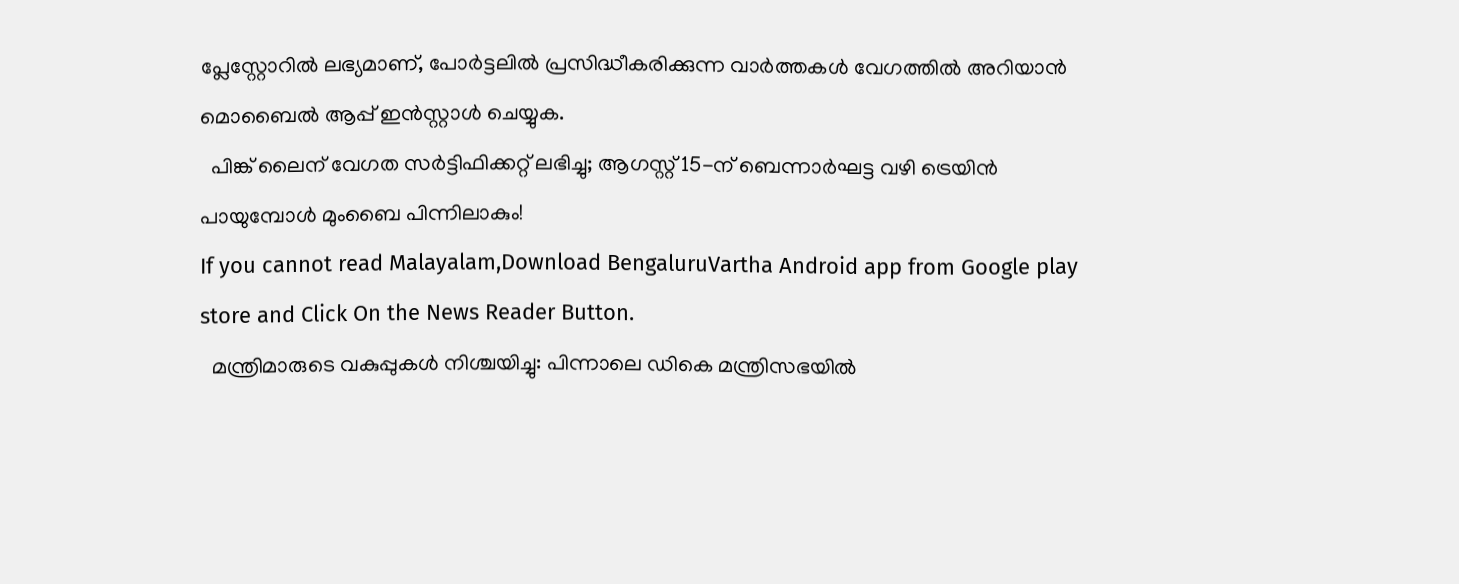പ്ലേസ്റ്റോറിൽ ലഭ്യമാണ്, പോർട്ടലിൽ പ്രസിദ്ധീകരിക്കുന്ന വാർത്തകൾ വേഗത്തിൽ അറിയാൻ മൊബൈൽ ആപ്പ് ഇൻസ്റ്റാൾ ചെയ്യുക.
  പിങ്ക് ലൈന് വേഗത സർട്ടിഫിക്കറ്റ് ലഭിച്ചു; ആഗസ്റ്റ് 15-ന് ബെന്നാർഘട്ട വഴി ട്രെയിൻ പായുമ്പോൾ മുംബൈ പിന്നിലാകും!
If you cannot read Malayalam,Download BengaluruVartha Android app from Google play store and Click On the News Reader Button.
  മന്ത്രിമാരുടെ വകുപ്പുകള്‍ നിശ്ചയിച്ചു: പിന്നാലെ ഡികെ മന്ത്രിസഭയിൽ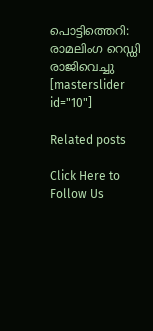പൊട്ടിത്തെറി: രാമലിംഗ റെഡ്ഡി രാജിവെച്ചു
[masterslider id="10"]

Related posts

Click Here to Follow Us